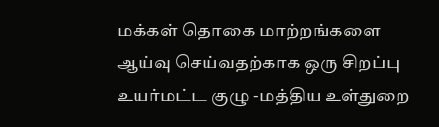மக்கள் தொகை மாற்றங்களை ஆய்வு செய்வதற்காக ஒரு சிறப்பு உயர்மட்ட குழு -மத்திய உள்துறை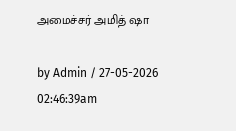அமைச்சர் அமித் ஷா

by Admin / 27-05-2026 02:46:39am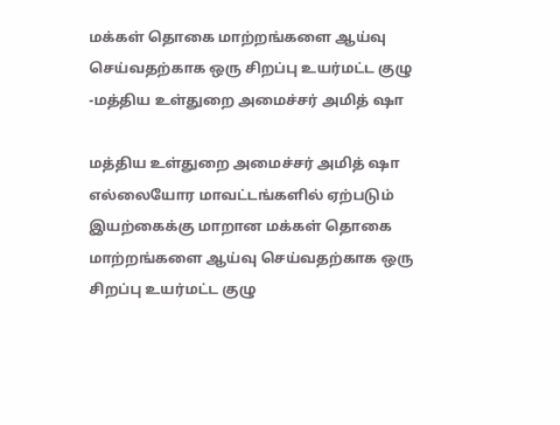மக்கள் தொகை மாற்றங்களை ஆய்வு செய்வதற்காக ஒரு சிறப்பு உயர்மட்ட குழு -மத்திய உள்துறை அமைச்சர் அமித் ஷா

மத்திய உள்துறை அமைச்சர் அமித் ஷா எல்லையோர மாவட்டங்களில் ஏற்படும் இயற்கைக்கு மாறான மக்கள் தொகை மாற்றங்களை ஆய்வு செய்வதற்காக ஒரு சிறப்பு உயர்மட்ட குழு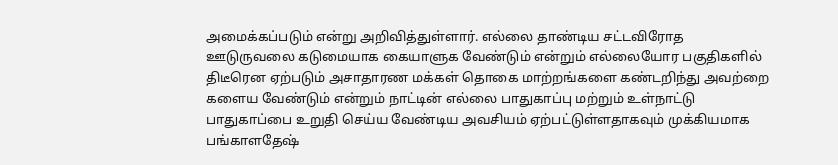அமைக்கப்படும் என்று அறிவித்துள்ளார். எல்லை தாண்டிய சட்டவிரோத ஊடுருவலை கடுமையாக கையாளுக வேண்டும் என்றும் எல்லையோர பகுதிகளில் திடீரென ஏற்படும் அசாதாரண மக்கள் தொகை மாற்றங்களை கண்டறிந்து அவற்றை களைய வேண்டும் என்றும் நாட்டின் எல்லை பாதுகாப்பு மற்றும் உள்நாட்டு பாதுகாப்பை உறுதி செய்ய வேண்டிய அவசியம் ஏற்பட்டுள்ளதாகவும் முக்கியமாக பங்காளதேஷ்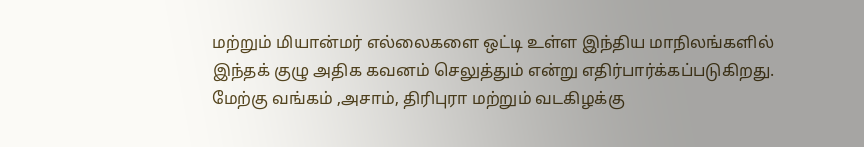மற்றும் மியான்மர் எல்லைகளை ஒட்டி உள்ள இந்திய மாநிலங்களில் இந்தக் குழு அதிக கவனம் செலுத்தும் என்று எதிர்பார்க்கப்படுகிறது. மேற்கு வங்கம் ,அசாம், திரிபுரா மற்றும் வடகிழக்கு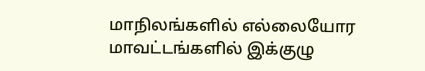மாநிலங்களில் எல்லையோர மாவட்டங்களில் இக்குழு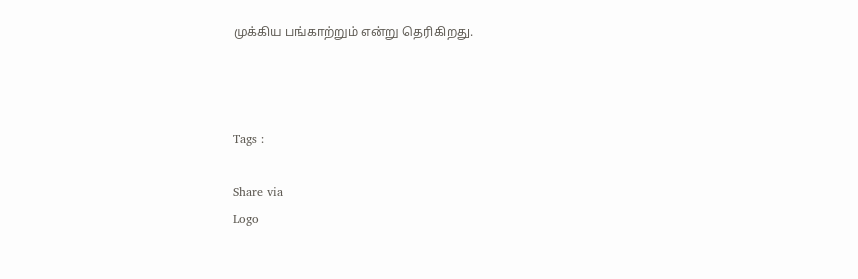முக்கிய பங்காற்றும் என்று தெரிகிறது.



Tags :

Share via
Logo